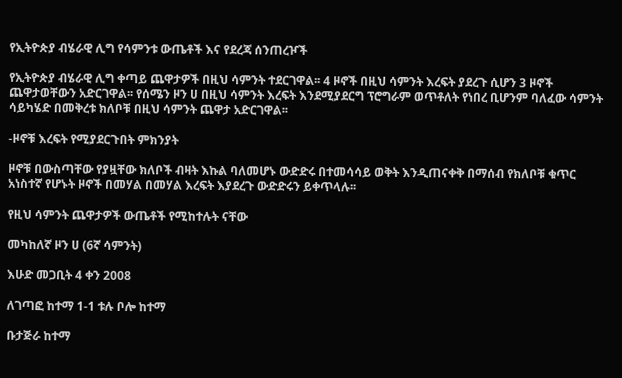የኢትዮጵያ ብሄራዊ ሊግ የሳምንቱ ውጤቶች እና የደረጃ ሰንጠረዦች

የኢትዮጵያ ብሄራዊ ሊግ ቀጣይ ጨዋታዎች በዚህ ሳምንት ተደርገዋል፡፡ 4 ዞኖች በዚህ ሳምንት እረፍት ያደረጉ ሲሆን 3 ዞኖች ጨዋታወቸውን አድርገዋል፡፡ የሰሜን ዞን ሀ በዚህ ሳምንት እረፍት እንደሚያደርግ ፕሮግራም ወጥቶለት የነበረ ቢሆንም ባለፈው ሳምንት ሳይካሄድ በመቅረቱ ክለቦቹ በዚህ ሳምንት ጨዋታ አድርገዋል፡፡

-ዞኖቹ እረፍት የሚያደርጉበት ምክንያት

ዞኖቹ በውስጣቸው የያዟቸው ክለቦች ብዛት እኩል ባለመሆኑ ውድድሩ በተመሳሳይ ወቅት እንዲጠናቀቅ በማሰብ የክለቦቹ ቁጥር አነስተኛ የሆኑት ዞኖች በመሃል በመሃል እረፍት እያደረጉ ውድድሩን ይቀጥላሉ፡፡

የዚህ ሳምንት ጨዋታዎች ውጤቶች የሚከተሉት ናቸው

መካከለኛ ዞን ሀ (6ኛ ሳምንት)

እሁድ መጋቢት 4 ቀን 2008

ለገጣፎ ከተማ 1-1 ቱሉ ቦሎ ከተማ

ቡታጅራ ከተማ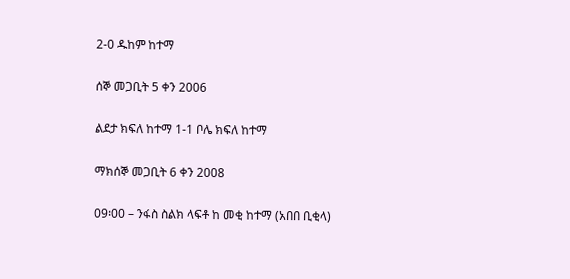2-0 ዱከም ከተማ

ሰኞ መጋቢት 5 ቀን 2006

ልደታ ክፍለ ከተማ 1-1 ቦሌ ክፍለ ከተማ

ማክሰኞ መጋቢት 6 ቀን 2008

09፡00 – ንፋስ ስልክ ላፍቶ ከ መቂ ከተማ (አበበ ቢቂላ)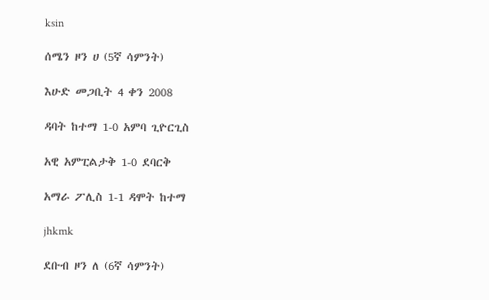ksin

ሰሜን ዞን ሀ (5ኛ ሳምንት)

እሁድ መጋቢት 4 ቀን 2008

ዳባት ከተማ 1-0 አምባ ጊዮርጊስ

አዊ አምፒልታቅ 1-0 ደባርቅ

አማራ ፖሊስ 1-1 ዳሞት ከተማ

jhkmk

ደቡብ ዞን ለ (6ኛ ሳምንት)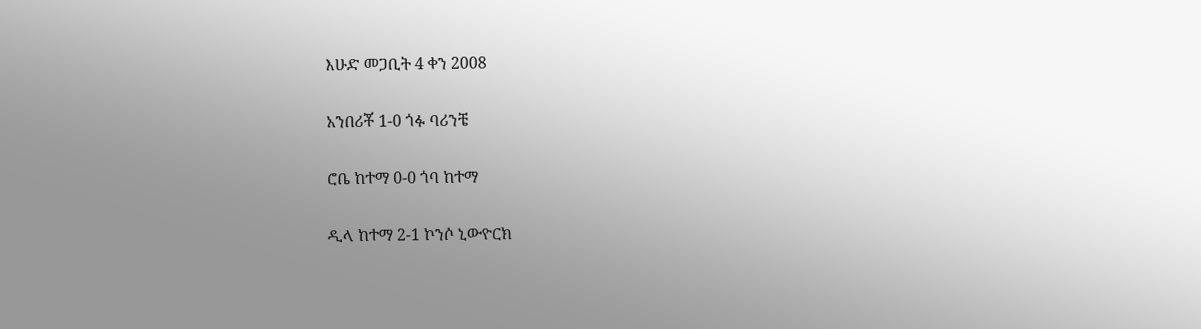እሁድ መጋቢት 4 ቀን 2008

አንበሪቾ 1-0 ጎፉ ባሪንቼ

ሮቤ ከተማ 0-0 ጎባ ከተማ

ዲላ ከተማ 2-1 ኮንሶ ኒውዮርክ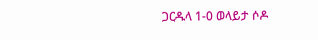ጋርዱላ 1-0 ወላይታ ሶዶ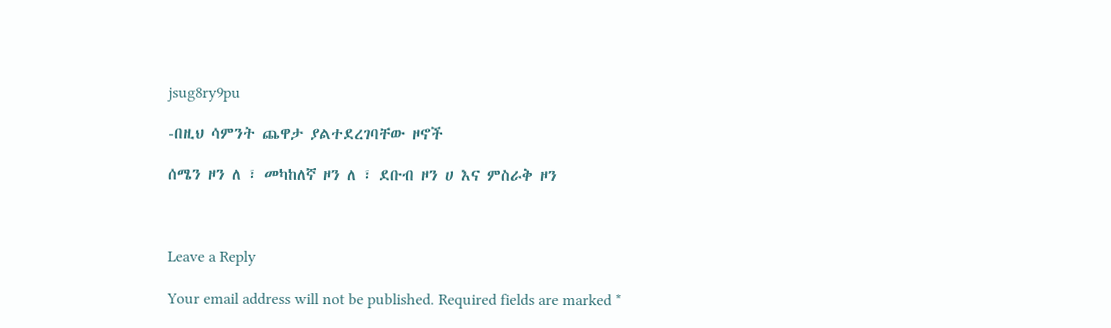jsug8ry9pu

-በዚህ ሳምንት ጨዋታ ያልተደረገባቸው ዞኖች

ሰሜን ዞን ለ ፣ መካከለኛ ዞን ለ ፣ ደቡብ ዞን ሀ እና ምስራቅ ዞን



Leave a Reply

Your email address will not be published. Required fields are marked *